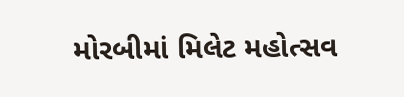મોરબીમાં મિલેટ મહોત્સવ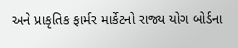અને પ્રાકૃતિક ફાર્મર માર્કેટનો રાજ્ય યોગ બોર્ડના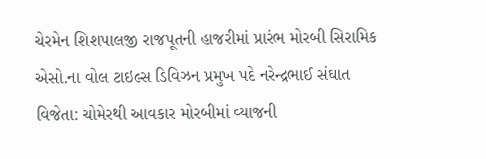ચેરમેન શિશપાલજી રાજપૂતની હાજરીમાં પ્રારંભ મોરબી સિરામિક એસો.ના વોલ ટાઇલ્સ ડિવિઝન પ્રમુખ પદે નરેન્દ્રભાઈ સંઘાત વિજેતા: ચોમેરથી આવકાર મોરબીમાં વ્યાજની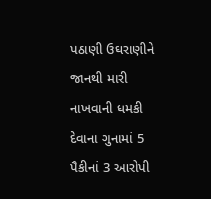પઠાણી ઉઘરાણીને જાનથી મારી નાખવાની ધમકી દેવાના ગુનામાં 5 પૈકીનાં 3 આરોપી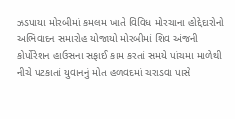ઝડપાયા મોરબીમાં કમલમ ખાતે વિવિધ મોરચાના હોદ્દેદારોનો અભિવાદન સમારોહ યોજાયો મોરબીમાં શિવ અંજની કોર્પોરેશન હાઉસના સફાઈ કામ કરતાં સમયે પાંચમા માળેથી નીચે પટકાતાં યુવાનનું મોત હળવદમાં ચરાડવા પાસે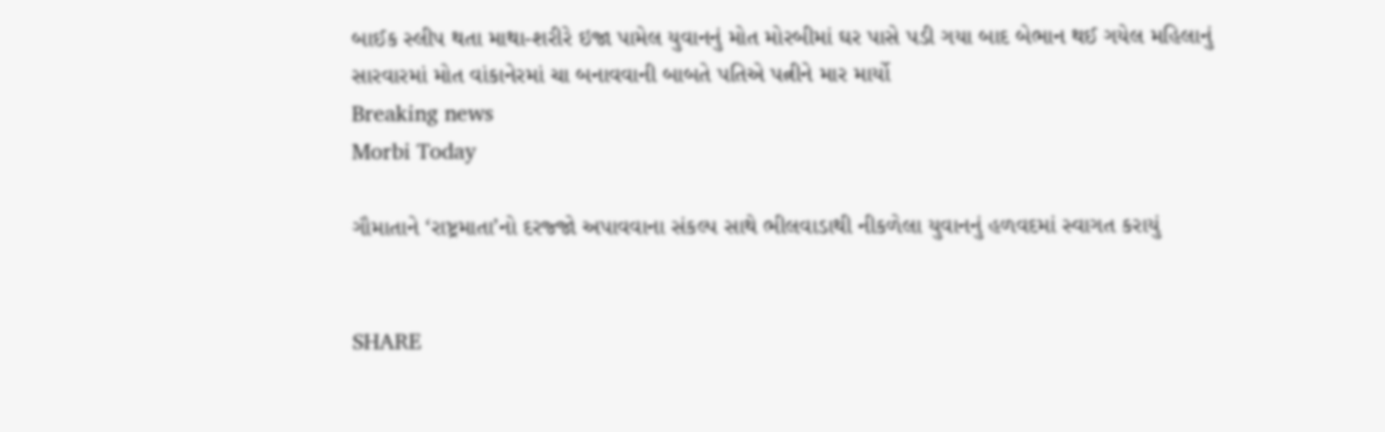બાઈક સ્લીપ થતા માથા-શરીરે ઇજા પામેલ યુવાનનું મોત મોરબીમાં ઘર પાસે પડી ગયા બાદ બેભાન થઈ ગયેલ મહિલાનું સારવારમાં મોત વાંકાનેરમાં ચા બનાવવાની બાબતે પતિએ પત્નીને માર માર્યો
Breaking news
Morbi Today

ગૌમાતાને ‘રાષ્ટ્રમાતા’નો દરજ્જો અપાવવાના સંકલ્પ સાથે ભીલવાડાથી નીકળેલા યુવાનનું હળવદમાં સ્વાગત કરાયું


SHARE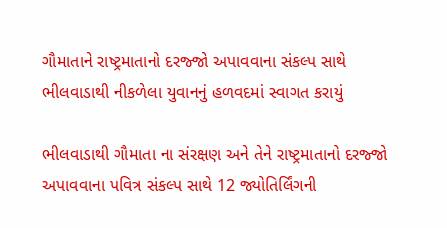ગૌમાતાને રાષ્ટ્રમાતાનો દરજ્જો અપાવવાના સંકલ્પ સાથે ભીલવાડાથી નીકળેલા યુવાનનું હળવદમાં સ્વાગત કરાયું

ભીલવાડાથી ગૌમાતા ના સંરક્ષણ અને તેને રાષ્ટ્રમાતાનો દરજ્જો અપાવવાના પવિત્ર સંકલ્પ સાથે 12 જ્યોતિર્લિંગની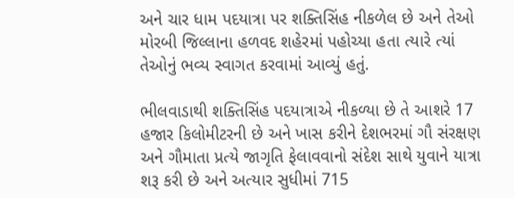અને ચાર ધામ પદયાત્રા પર શક્તિસિંહ નીકળેલ છે અને તેઓ મોરબી જિલ્લાના હળવદ શહેરમાં પહોચ્યા હતા ત્યારે ત્યાં તેઓનું ભવ્ય સ્વાગત કરવામાં આવ્યું હતું.

ભીલવાડાથી શક્તિસિંહ પદયાત્રાએ નીકળ્યા છે તે આશરે 17 હજાર કિલોમીટરની છે અને ખાસ કરીને દેશભરમાં ગૌ સંરક્ષણ અને ગૌમાતા પ્રત્યે જાગૃતિ ફેલાવવાનો સંદેશ સાથે યુવાને યાત્રા શરૂ કરી છે અને અત્યાર સુધીમાં 715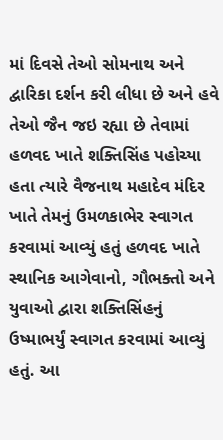માં દિવસે તેઓ સોમનાથ અને દ્વારિકા દર્શન કરી લીધા છે અને હવે તેઓ જૈન જઇ રહ્યા છે તેવામાં હળવદ ખાતે શક્તિસિંહ પહોચ્યા હતા ત્યારે વૈજનાથ મહાદેવ મંદિર ખાતે તેમનું ઉમળકાભેર સ્વાગત કરવામાં આવ્યું હતું હળવદ ખાતે સ્થાનિક આગેવાનો, ગૌભક્તો અને યુવાઓ દ્વારા શક્તિસિંહનું ઉષ્માભર્યું સ્વાગત કરવામાં આવ્યું હતું. આ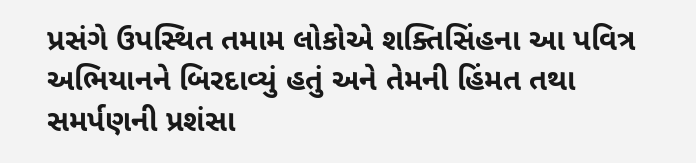પ્રસંગે ઉપસ્થિત તમામ લોકોએ શક્તિસિંહના આ પવિત્ર અભિયાનને બિરદાવ્યું હતું અને તેમની હિંમત તથા સમર્પણની પ્રશંસા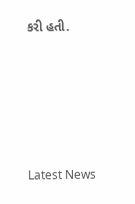કરી હતી.






Latest News